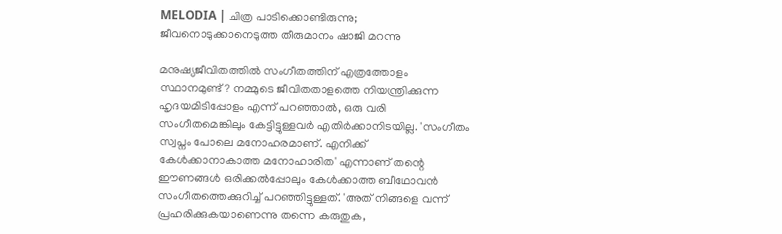MELODIA | ചിത്ര പാടിക്കൊണ്ടിരുന്നു; ജീവനൊടുക്കാനെടുത്ത തീരുമാനം ഷാജി മറന്നു

മനുഷ്യജീവിതത്തില്‍ സംഗീതത്തിന് എത്രത്തോളം സ്ഥാനമുണ്ട്? നമ്മുടെ ജീവിതതാളത്തെ നിയന്ത്രിക്കുന്ന ഹൃദയമിടിപ്പോളം എന്ന് പറഞ്ഞാല്‍, ഒരു വരി സംഗീതമെങ്കിലും കേട്ടിട്ടുള്ളവര്‍ എതിര്‍ക്കാനിടയില്ല. 'സംഗീതം സ്വപ്നം പോലെ മനോഹരമാണ്. എനിക്ക് കേള്‍ക്കാനാകാത്ത മനോഹാരിത' എന്നാണ് തന്റെ ഈണങ്ങള്‍ ഒരിക്കല്‍പ്പോലും കേള്‍ക്കാത്ത ബീഥോവന്‍ സംഗീതത്തെക്കുറിച്ച് പറഞ്ഞിട്ടുള്ളത്. 'അത് നിങ്ങളെ വന്ന് പ്രഹരിക്കുകയാണെന്നു തന്നെ കരുതുക,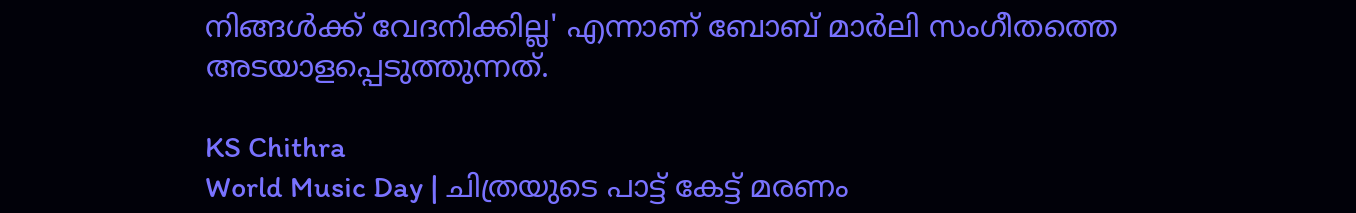നിങ്ങള്‍ക്ക് വേദനിക്കില്ല' എന്നാണ് ബോബ് മാര്‍ലി സംഗീതത്തെ അടയാളപ്പെടുത്തുന്നത്.

KS Chithra
World Music Day | ചിത്രയുടെ പാട്ട് കേട്ട് മരണം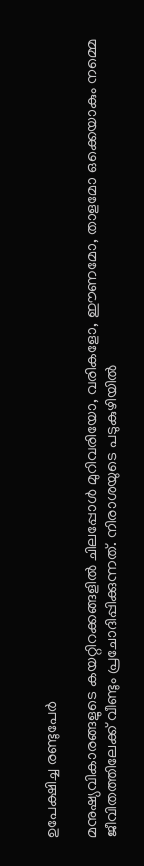ഉപേക്ഷിച്ച രണ്ടുപേര്‍

മനുഷ്യവികാരങ്ങളുടെ കയറ്റിറക്കങ്ങളില്‍ ചിലപ്പോള്‍ മുറിവരിയോ, വരികളോ, ഈണമോ, താളമോ ഒക്കെയാകും നമ്മെ ജീവിതത്തിലേക്ക് വീണ്ടും പ്രചോദിപ്പിക്കുന്നത്. നിരാശയുടെ പടുകുഴിയില്‍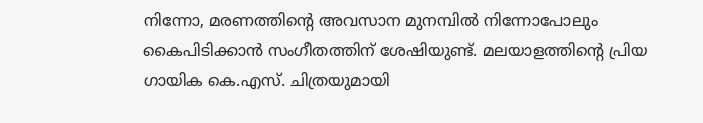നിന്നോ, മരണത്തിന്റെ അവസാന മുനമ്പില്‍ നിന്നോപോലും കൈപിടിക്കാന്‍ സംഗീതത്തിന് ശേഷിയുണ്ട്. മലയാളത്തിന്റെ പ്രിയ ഗായിക കെ.എസ്. ചിത്രയുമായി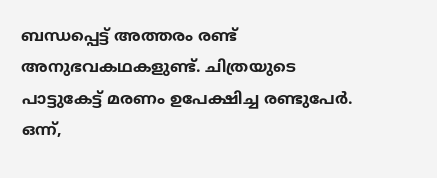ബന്ധപ്പെട്ട് അത്തരം രണ്ട് അനുഭവകഥകളുണ്ട്. ചിത്രയുടെ പാട്ടുകേട്ട് മരണം ഉപേക്ഷിച്ച രണ്ടുപേര്‍. ഒന്ന്,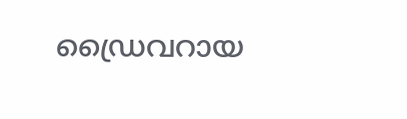ഡ്രൈവറായ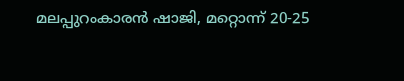മലപ്പുറംകാരന്‍ ഷാജി, മറ്റൊന്ന് 20-25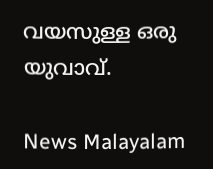വയസുള്ള ഒരു യുവാവ്.

News Malayalam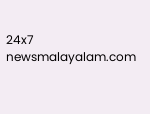24x7
newsmalayalam.com